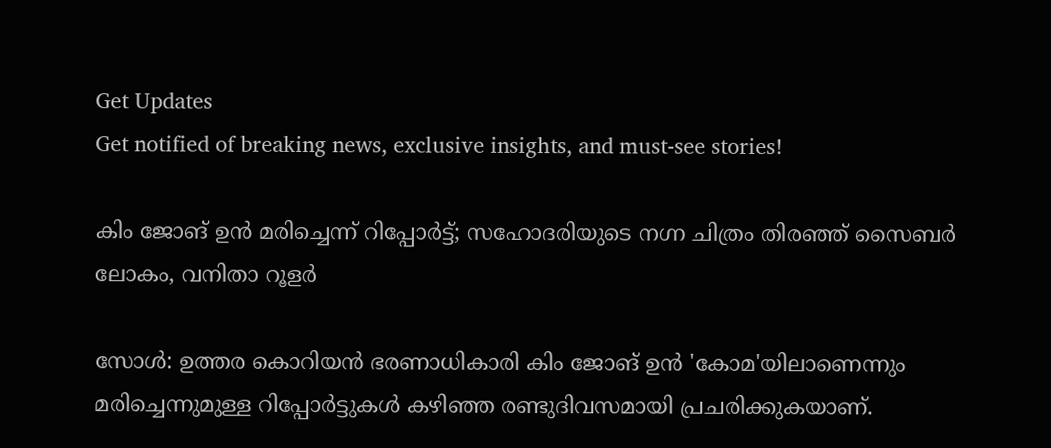Get Updates
Get notified of breaking news, exclusive insights, and must-see stories!

കിം ജോങ് ഉന്‍ മരിച്ചെന്ന് റിപ്പോര്‍ട്ട്; സഹോദരിയുടെ നഗ്ന ചിത്രം തിരഞ്ഞ് സൈബര്‍ ലോകം, വനിതാ റൂളര്‍

സോള്‍: ഉത്തര കൊറിയന്‍ ഭരണാധികാരി കിം ജോങ് ഉന്‍ 'കോമ'യിലാണെന്നും മരിച്ചെന്നുമുള്ള റിപ്പോര്‍ട്ടുകള്‍ കഴിഞ്ഞ രണ്ടുദിവസമായി പ്രചരിക്കുകയാണ്.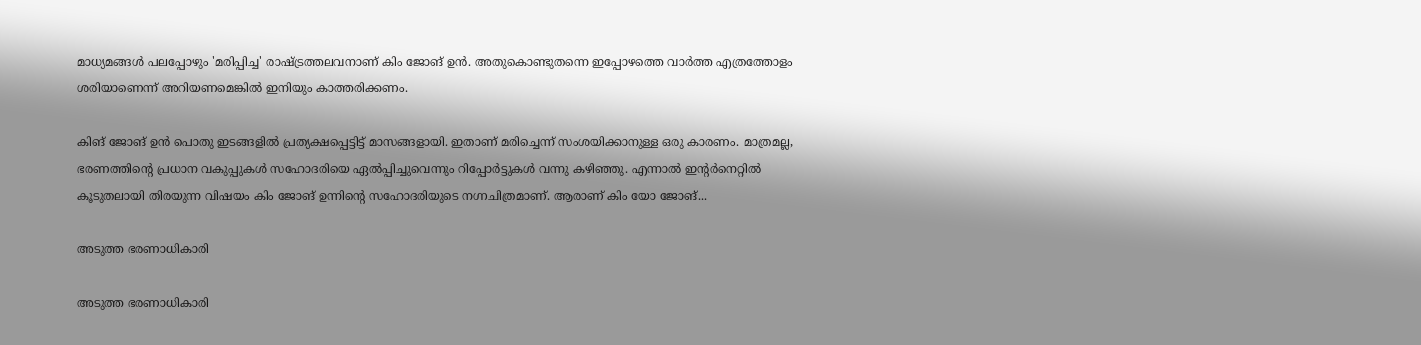മാധ്യമങ്ങള്‍ പലപ്പോഴും 'മരിപ്പിച്ച' രാഷ്ട്രത്തലവനാണ് കിം ജോങ് ഉന്‍. അതുകൊണ്ടുതന്നെ ഇപ്പോഴത്തെ വാര്‍ത്ത എത്രത്തോളം ശരിയാണെന്ന് അറിയണമെങ്കില്‍ ഇനിയും കാത്തരിക്കണം.

കിങ് ജോങ് ഉന്‍ പൊതു ഇടങ്ങളില്‍ പ്രത്യക്ഷപ്പെട്ടിട്ട് മാസങ്ങളായി. ഇതാണ് മരിച്ചെന്ന് സംശയിക്കാനുള്ള ഒരു കാരണം. മാത്രമല്ല, ഭരണത്തിന്റെ പ്രധാന വകുപ്പുകള്‍ സഹോദരിയെ ഏല്‍പ്പിച്ചുവെന്നും റിപ്പോര്‍ട്ടുകള്‍ വന്നു കഴിഞ്ഞു. എന്നാല്‍ ഇന്റര്‍നെറ്റില്‍ കൂടുതലായി തിരയുന്ന വിഷയം കിം ജോങ് ഉന്നിന്റെ സഹോദരിയുടെ നഗ്നചിത്രമാണ്. ആരാണ് കിം യോ ജോങ്...

അടുത്ത ഭരണാധികാരി

അടുത്ത ഭരണാധികാരി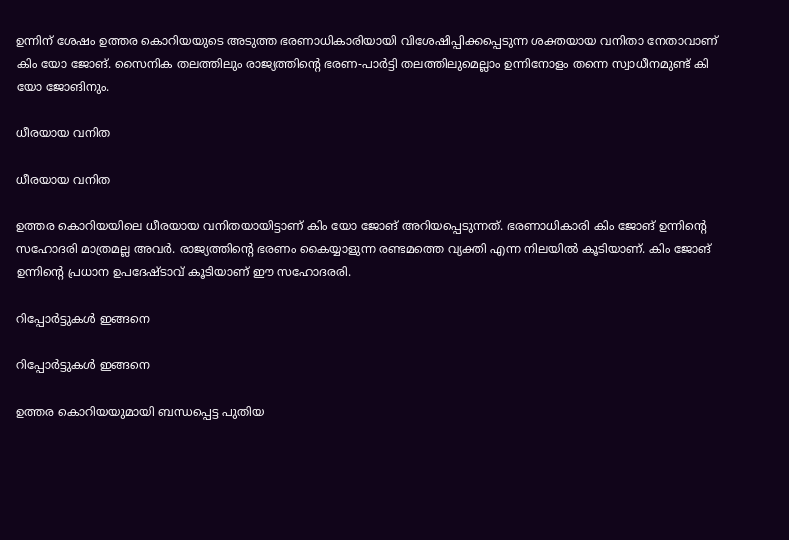ഉന്നിന് ശേഷം ഉത്തര കൊറിയയുടെ അടുത്ത ഭരണാധികാരിയായി വിശേഷിപ്പിക്കപ്പെടുന്ന ശക്തയായ വനിതാ നേതാവാണ് കിം യോ ജോങ്. സൈനിക തലത്തിലും രാജ്യത്തിന്റെ ഭരണ-പാര്‍ട്ടി തലത്തിലുമെല്ലാം ഉന്നിനോളം തന്നെ സ്വാധീനമുണ്ട് കി യോ ജോങിനും.

ധീരയായ വനിത

ധീരയായ വനിത

ഉത്തര കൊറിയയിലെ ധീരയായ വനിതയായിട്ടാണ് കിം യോ ജോങ് അറിയപ്പെടുന്നത്. ഭരണാധികാരി കിം ജോങ് ഉന്നിന്റെ സഹോദരി മാത്രമല്ല അവര്‍. രാജ്യത്തിന്റെ ഭരണം കൈയ്യാളുന്ന രണ്ടമത്തെ വ്യക്തി എന്ന നിലയില്‍ കൂടിയാണ്. കിം ജോങ് ഉന്നിന്റെ പ്രധാന ഉപദേഷ്ടാവ് കൂടിയാണ് ഈ സഹോദരരി.

റിപ്പോര്‍ട്ടുകള്‍ ഇങ്ങനെ

റിപ്പോര്‍ട്ടുകള്‍ ഇങ്ങനെ

ഉത്തര കൊറിയയുമായി ബന്ധപ്പെട്ട പുതിയ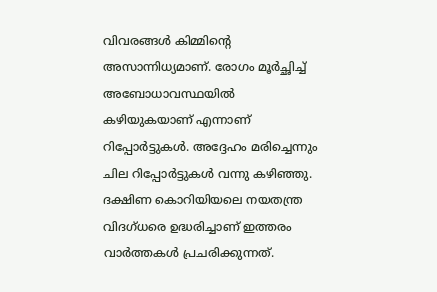വിവരങ്ങള്‍ കിമ്മിന്റെ അസാന്നിധ്യമാണ്. രോഗം മൂര്‍ച്ഛിച്ച് അബോധാവസ്ഥയില്‍ കഴിയുകയാണ് എന്നാണ് റിപ്പോര്‍ട്ടുകള്‍. അദ്ദേഹം മരിച്ചെന്നും ചില റിപ്പോര്‍ട്ടുകള്‍ വന്നു കഴിഞ്ഞു. ദക്ഷിണ കൊറിയിയലെ നയതന്ത്ര വിദഗ്ധരെ ഉദ്ധരിച്ചാണ് ഇത്തരം വാര്‍ത്തകള്‍ പ്രചരിക്കുന്നത്.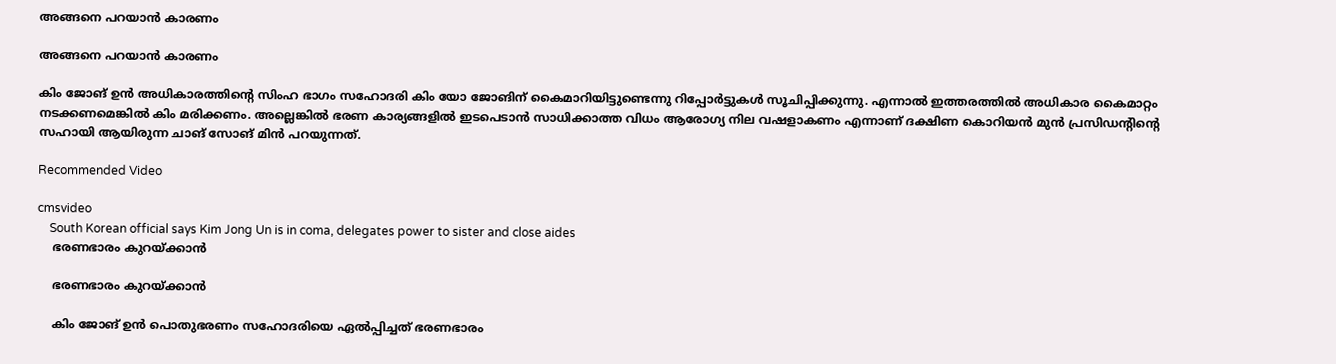അങ്ങനെ പറയാന്‍ കാരണം

അങ്ങനെ പറയാന്‍ കാരണം

കിം ജോങ് ഉന്‍ അധികാരത്തിന്റെ സിംഹ ഭാഗം സഹോദരി കിം യോ ജോങിന് കൈമാറിയിട്ടുണ്ടെന്നു റിപ്പോര്‍ട്ടുകള്‍ സൂചിപ്പിക്കുന്നു. എന്നാല്‍ ഇത്തരത്തില്‍ അധികാര കൈമാറ്റം നടക്കണമെങ്കില്‍ കിം മരിക്കണം. അല്ലെങ്കില്‍ ഭരണ കാര്യങ്ങളില്‍ ഇടപെടാന്‍ സാധിക്കാത്ത വിധം ആരോഗ്യ നില വഷളാകണം എന്നാണ് ദക്ഷിണ കൊറിയന്‍ മുന്‍ പ്രസിഡന്റിന്റെ സഹായി ആയിരുന്ന ചാങ് സോങ് മിന്‍ പറയുന്നത്.

Recommended Video

cmsvideo
    South Korean official says Kim Jong Un is in coma, delegates power to sister and close aides
    ഭരണഭാരം കുറയ്ക്കാന്‍

    ഭരണഭാരം കുറയ്ക്കാന്‍

    കിം ജോങ് ഉന്‍ പൊതുഭരണം സഹോദരിയെ ഏല്‍പ്പിച്ചത് ഭരണഭാരം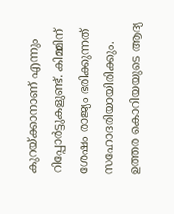കുറയ്ക്കാനാണ് എന്നും റിപ്പോര്‍ട്ടുകളുണ്ട്. കിമ്മിന് ശേഷം രാജ്യം ഭരിക്കുന്നത് സഹോദരിയായിരിക്കും. ഉത്തര കൊറിയയുടെ ആദ്യ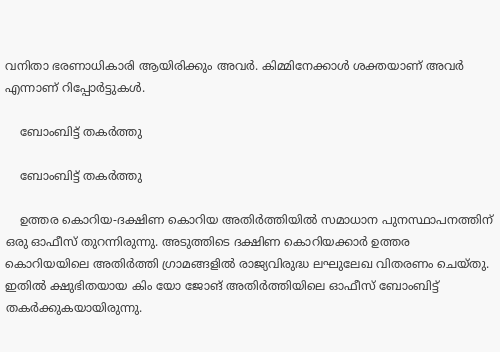വനിതാ ഭരണാധികാരി ആയിരിക്കും അവര്‍. കിമ്മിനേക്കാള്‍ ശക്തയാണ് അവര്‍ എന്നാണ് റിപ്പോര്‍ട്ടുകള്‍.

    ബോംബിട്ട് തകര്‍ത്തു

    ബോംബിട്ട് തകര്‍ത്തു

    ഉത്തര കൊറിയ-ദക്ഷിണ കൊറിയ അതിര്‍ത്തിയില്‍ സമാധാന പുനസ്ഥാപനത്തിന് ഒരു ഓഫീസ് തുറന്നിരുന്നു. അടുത്തിടെ ദക്ഷിണ കൊറിയക്കാര്‍ ഉത്തര കൊറിയയിലെ അതിര്‍ത്തി ഗ്രാമങ്ങളില്‍ രാജ്യവിരുദ്ധ ലഘുലേഖ വിതരണം ചെയ്തു. ഇതില്‍ ക്ഷുഭിതയായ കിം യോ ജോങ് അതിര്‍ത്തിയിലെ ഓഫീസ് ബോംബിട്ട് തകര്‍ക്കുകയായിരുന്നു.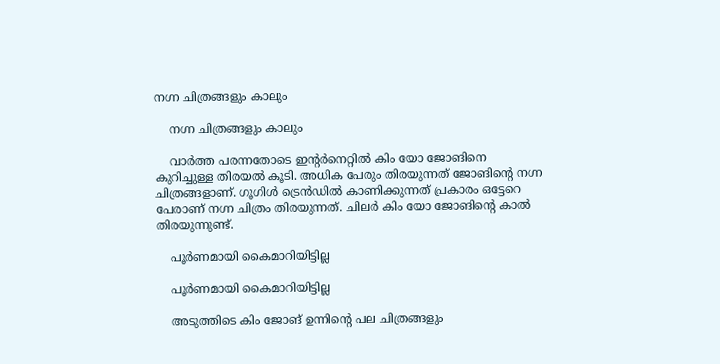നഗ്ന ചിത്രങ്ങളും കാലും

    നഗ്ന ചിത്രങ്ങളും കാലും

    വാര്‍ത്ത പരന്നതോടെ ഇന്റര്‍നെറ്റില്‍ കിം യോ ജോങിനെ കുറിച്ചുള്ള തിരയല്‍ കൂടി. അധിക പേരും തിരയുന്നത് ജോങിന്റെ നഗ്ന ചിത്രങ്ങളാണ്. ഗൂഗിള്‍ ട്രെന്‍ഡില്‍ കാണിക്കുന്നത് പ്രകാരം ഒട്ടേറെ പേരാണ് നഗ്ന ചിത്രം തിരയുന്നത്. ചിലര്‍ കിം യോ ജോങിന്റെ കാല്‍ തിരയുന്നുണ്ട്.

    പൂര്‍ണമായി കൈമാറിയിട്ടില്ല

    പൂര്‍ണമായി കൈമാറിയിട്ടില്ല

    അടുത്തിടെ കിം ജോങ് ഉന്നിന്റെ പല ചിത്രങ്ങളും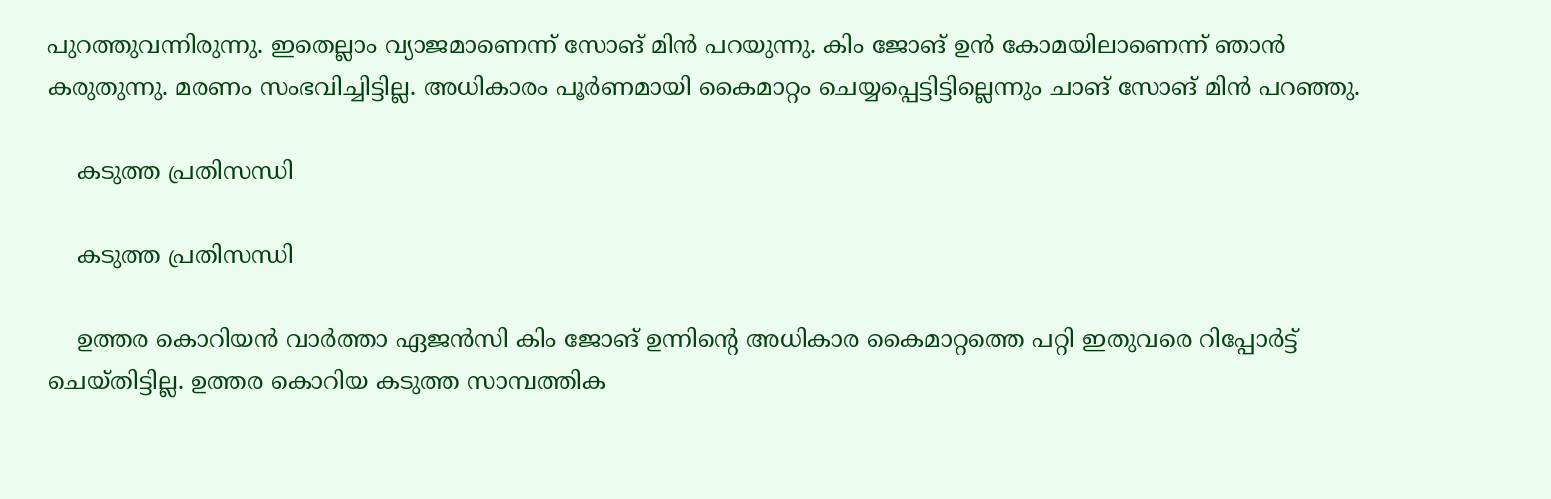പുറത്തുവന്നിരുന്നു. ഇതെല്ലാം വ്യാജമാണെന്ന് സോങ് മിന്‍ പറയുന്നു. കിം ജോങ് ഉന്‍ കോമയിലാണെന്ന് ഞാന്‍ കരുതുന്നു. മരണം സംഭവിച്ചിട്ടില്ല. അധികാരം പൂര്‍ണമായി കൈമാറ്റം ചെയ്യപ്പെട്ടിട്ടില്ലെന്നും ചാങ് സോങ് മിന്‍ പറഞ്ഞു.

    കടുത്ത പ്രതിസന്ധി

    കടുത്ത പ്രതിസന്ധി

    ഉത്തര കൊറിയന്‍ വാര്‍ത്താ ഏജന്‍സി കിം ജോങ് ഉന്നിന്റെ അധികാര കൈമാറ്റത്തെ പറ്റി ഇതുവരെ റിപ്പോര്‍ട്ട് ചെയ്തിട്ടില്ല. ഉത്തര കൊറിയ കടുത്ത സാമ്പത്തിക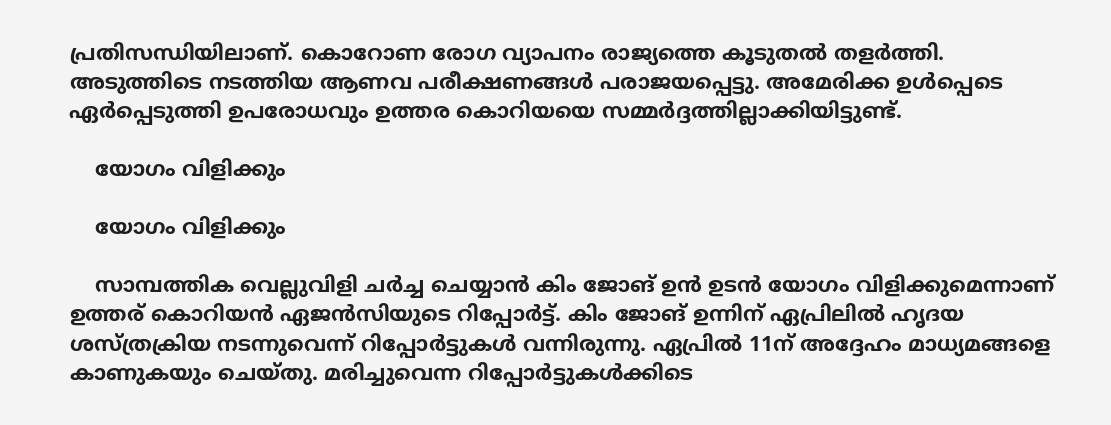പ്രതിസന്ധിയിലാണ്. കൊറോണ രോഗ വ്യാപനം രാജ്യത്തെ കൂടുതല്‍ തളര്‍ത്തി. അടുത്തിടെ നടത്തിയ ആണവ പരീക്ഷണങ്ങള്‍ പരാജയപ്പെട്ടു. അമേരിക്ക ഉള്‍പ്പെടെ ഏര്‍പ്പെടുത്തി ഉപരോധവും ഉത്തര കൊറിയയെ സമ്മര്‍ദ്ദത്തില്ലാക്കിയിട്ടുണ്ട്.

    യോഗം വിളിക്കും

    യോഗം വിളിക്കും

    സാമ്പത്തിക വെല്ലുവിളി ചര്‍ച്ച ചെയ്യാന്‍ കിം ജോങ് ഉന്‍ ഉടന്‍ യോഗം വിളിക്കുമെന്നാണ് ഉത്തര് കൊറിയന്‍ ഏജന്‍സിയുടെ റിപ്പോര്‍ട്ട്. കിം ജോങ് ഉന്നിന് ഏപ്രിലില്‍ ഹൃദയ ശസ്ത്രക്രിയ നടന്നുവെന്ന് റിപ്പോര്‍ട്ടുകള്‍ വന്നിരുന്നു. ഏപ്രില്‍ 11ന് അദ്ദേഹം മാധ്യമങ്ങളെ കാണുകയും ചെയ്തു. മരിച്ചുവെന്ന റിപ്പോര്‍ട്ടുകള്‍ക്കിടെ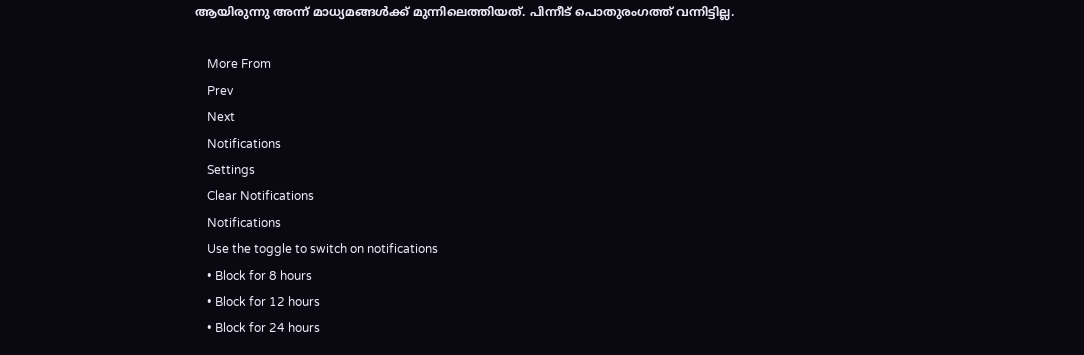ആയിരുന്നു അന്ന് മാധ്യമങ്ങള്‍ക്ക് മുന്നിലെത്തിയത്. പിന്നീട് പൊതുരംഗത്ത് വന്നിട്ടില്ല.

    More From
    Prev
    Next
    Notifications
    Settings
    Clear Notifications
    Notifications
    Use the toggle to switch on notifications
    • Block for 8 hours
    • Block for 12 hours
    • Block for 24 hours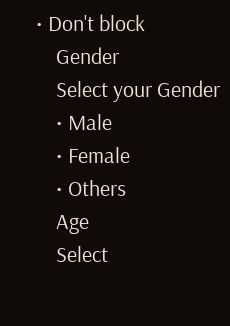• Don't block
    Gender
    Select your Gender
    • Male
    • Female
    • Others
    Age
    Select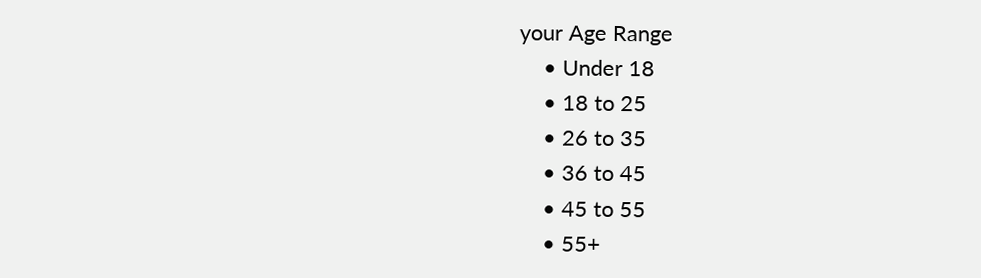your Age Range
    • Under 18
    • 18 to 25
    • 26 to 35
    • 36 to 45
    • 45 to 55
    • 55+